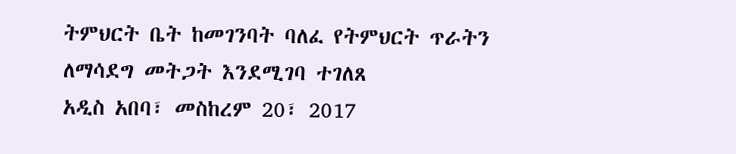ትምህርት ቤት ከመገንባት ባለፈ የትምህርት ጥራትን ለማሳደግ መትጋት እንደሚገባ ተገለጸ
አዲስ አበባ፣ መስከረም 20፣ 2017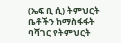(ኤፍ ቢ ሲ) ትምህርት ቤቶችን ከማስፋፋት ባሻገር የትምህርት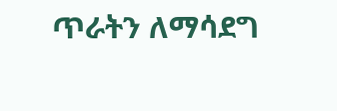ጥራትን ለማሳደግ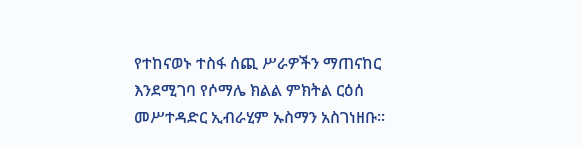የተከናወኑ ተስፋ ሰጪ ሥራዎችን ማጠናከር እንደሚገባ የሶማሌ ክልል ምክትል ርዕሰ መሥተዳድር ኢብራሂም ኡስማን አስገነዘቡ፡፡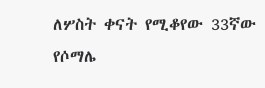ለሦስት ቀናት የሚቆየው 33ኛው የሶማሌ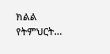ክልል የትምህርት…